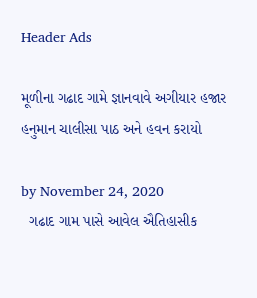Header Ads

મૂળીના ગઢાદ ગામે જ્ઞાનવાવે અગીયાર હજાર હનુમાન ચાલીસા પાઠ અને હવન કરાયો

by November 24, 2020
  ગઢાદ ગામ પાસે આવેલ ઐતિહાસીક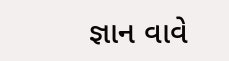જ્ઞાન વાવે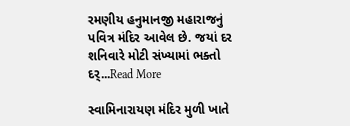રમણીય હનુમાનજી મહારાજનું પવિત્ર મંદિર આવેલ છે. જયાં દર શનિવારે મોટી સંખ્યામાં ભક્તો દર્...Read More

સ્વામિનારાયણ મંદિર મુળી ખાતે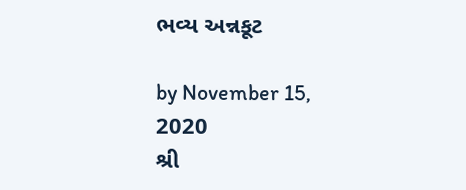ભવ્ય અન્નકૂટ

by November 15, 2020
શ્રી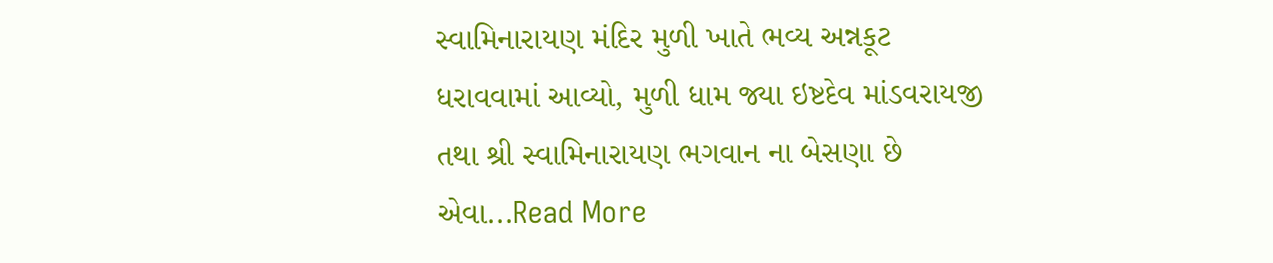સ્વામિનારાયણ મંદિર મુળી ખાતે ભવ્ય અન્નકૂટ ધરાવવામાં આવ્યો, મુળી ધામ જ્યા ઇષ્ટદેવ માંડવરાયજી તથા શ્રી સ્વામિનારાયણ ભગવાન ના બેસણા છે એવા...Read More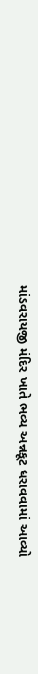માંડવરાયજી મંદિર ખાતે ભવ્ય અન્નકૂટ ધરાવવામાં આવ્યો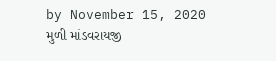by November 15, 2020
મુળી માંડવરાયજી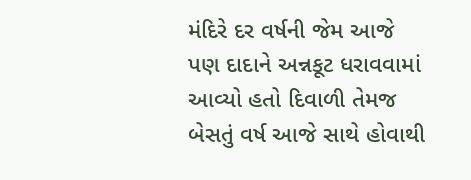મંદિરે દર વર્ષની જેમ આજે પણ દાદાને અન્નકૂટ ધરાવવામાં આવ્યો હતો દિવાળી તેમજ બેસતું વર્ષ આજે સાથે હોવાથી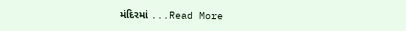મંદિરમાં ...Read More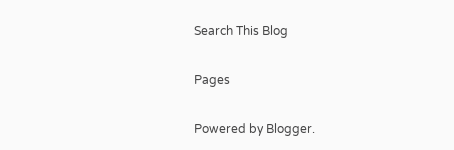Search This Blog

Pages

Powered by Blogger.